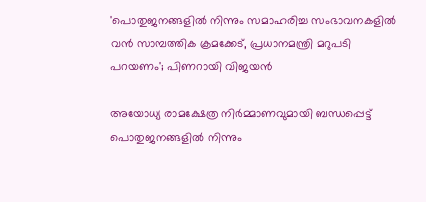'പൊതുജനങ്ങളിൽ നിന്നും സമാഹരിച്ച സംഭാവനകളിൽ വൻ സാമ്പത്തിക ക്രമക്കേട്, പ്രധാനമന്ത്രി മറുപടി പറയണം'; പിണറായി വിജയൻ

അയോധ്യ രാമക്ഷേത്ര നിര്‍മ്മാണവുമായി ബന്ധപ്പെട്ട് പൊതുജനങ്ങളില്‍ നിന്നും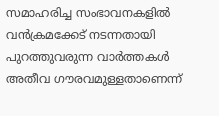സമാഹരിച്ച സംഭാവനകളില്‍ വന്‍ക്രമക്കേട് നടന്നതായി പുറത്തുവരുന്ന വാര്‍ത്തകള്‍ അതീവ ഗൗരവമുള്ളതാണെന്ന്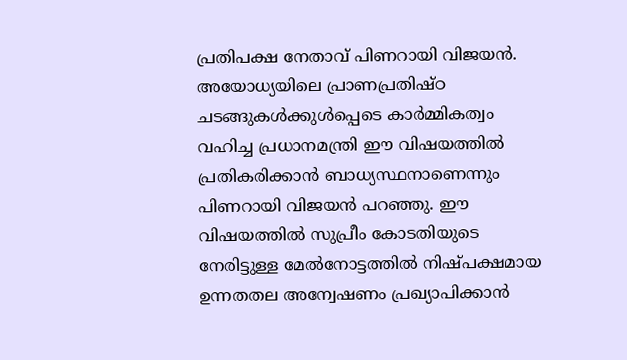പ്രതിപക്ഷ നേതാവ് പിണറായി വിജയന്‍. അയോധ്യയിലെ പ്രാണപ്രതിഷ്ഠ ചടങ്ങുകള്‍ക്കുള്‍പ്പെടെ കാര്‍മ്മികത്വം വഹിച്ച പ്രധാനമന്ത്രി ഈ വിഷയത്തില്‍ പ്രതികരിക്കാന്‍ ബാധ്യസ്ഥനാണെന്നും പിണറായി വിജയന്‍ പറഞ്ഞു. ഈ വിഷയത്തില്‍ സുപ്രീം കോടതിയുടെ നേരിട്ടുള്ള മേല്‍നോട്ടത്തില്‍ നിഷ്പക്ഷമായ ഉന്നതതല അന്വേഷണം പ്രഖ്യാപിക്കാന്‍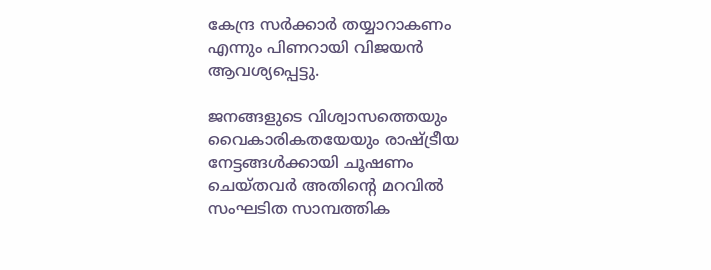കേന്ദ്ര സര്‍ക്കാര്‍ തയ്യാറാകണം എന്നും പിണറായി വിജയന്‍ ആവശ്യപ്പെട്ടു.

ജനങ്ങളുടെ വിശ്വാസത്തെയും വൈകാരികതയേയും രാഷ്ട്രീയ നേട്ടങ്ങള്‍ക്കായി ചൂഷണം ചെയ്തവര്‍ അതിന്റെ മറവില്‍ സംഘടിത സാമ്പത്തിക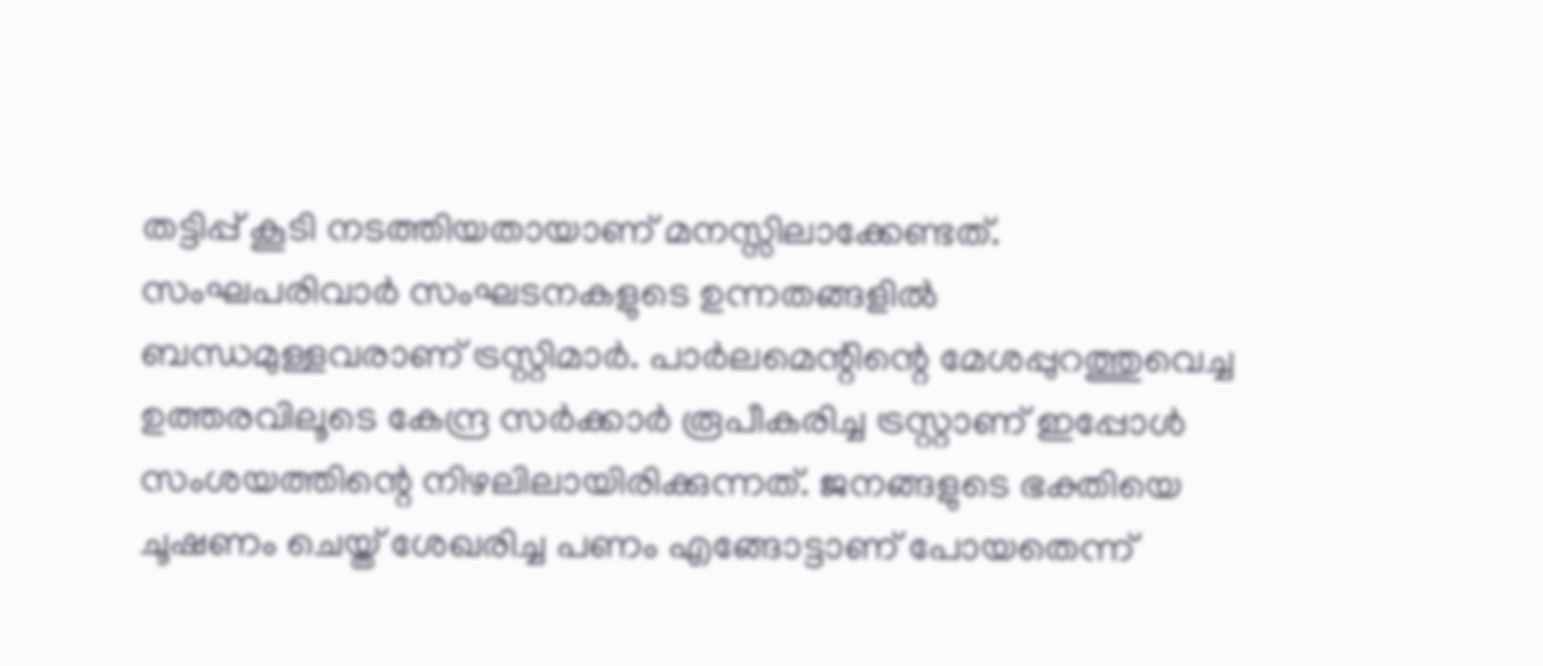തട്ടിപ്പ് കൂടി നടത്തിയതായാണ് മനസ്സിലാക്കേണ്ടത്. സംഘപരിവാര്‍ സംഘടനകളുടെ ഉന്നതങ്ങളില്‍ ബന്ധമുള്ളവരാണ് ട്രസ്റ്റിമാര്‍. പാര്‍ലമെന്റിന്റെ മേശപ്പുറത്തുവെച്ച ഉത്തരവിലൂടെ കേന്ദ്ര സര്‍ക്കാര്‍ രൂപീകരിച്ച ട്രസ്റ്റാണ് ഇപ്പോള്‍ സംശയത്തിന്റെ നിഴലിലായിരിക്കുന്നത്. ജനങ്ങളുടെ ഭക്തിയെ ചൂഷണം ചെയ്ത് ശേഖരിച്ച പണം എങ്ങോട്ടാണ് പോയതെന്ന്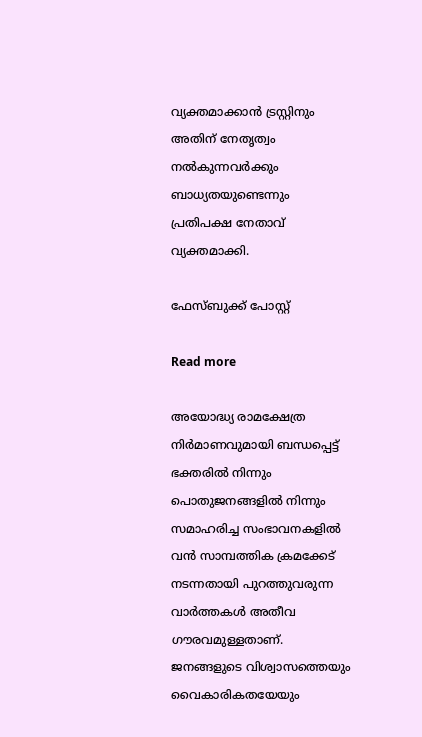വ്യക്തമാക്കാന്‍ ട്രസ്റ്റിനും അതിന് നേതൃത്വം നല്‍കുന്നവര്‍ക്കും ബാധ്യതയുണ്ടെന്നും പ്രതിപക്ഷ നേതാവ് വ്യക്തമാക്കി.

ഫേസ്ബുക്ക് പോസ്റ്റ്

Read more

അയോദ്ധ്യ രാമക്ഷേത്ര നിർമാണവുമായി ബന്ധപ്പെട്ട് ഭക്തരിൽ നിന്നും പൊതുജനങ്ങളിൽ നിന്നും സമാഹരിച്ച സംഭാവനകളിൽ വൻ സാമ്പത്തിക ക്രമക്കേട് നടന്നതായി പുറത്തുവരുന്ന വാർത്തകൾ അതീവ ഗൗരവമുള്ളതാണ്. ജനങ്ങളുടെ വിശ്വാസത്തെയും വൈകാരികതയേയും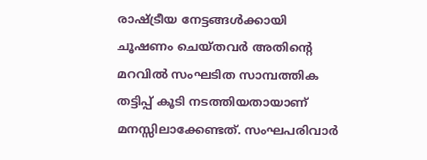രാഷ്ട്രീയ നേട്ടങ്ങൾക്കായി ചൂഷണം ചെയ്തവർ അതിന്റെ മറവിൽ സംഘടിത സാമ്പത്തിക തട്ടിപ്പ് കൂടി നടത്തിയതായാണ് മനസ്സിലാക്കേണ്ടത്. സംഘപരിവാർ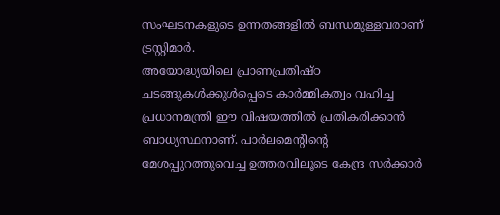സംഘടനകളുടെ ഉന്നതങ്ങളിൽ ബന്ധമുള്ളവരാണ് ട്രസ്റ്റിമാർ.
അയോദ്ധ്യയിലെ പ്രാണപ്രതിഷ്ഠ ചടങ്ങുകൾക്കുൾപ്പെടെ കാർമ്മികത്വം വഹിച്ച പ്രധാനമന്ത്രി ഈ വിഷയത്തിൽ പ്രതികരിക്കാൻ ബാധ്യസ്ഥനാണ്. പാർലമെന്റിന്റെ മേശപ്പുറത്തുവെച്ച ഉത്തരവിലൂടെ കേന്ദ്ര സർക്കാർ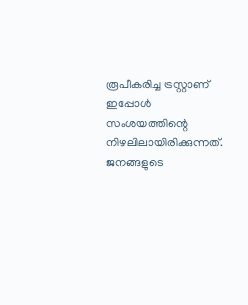രൂപീകരിച്ച ട്രസ്റ്റാണ് ഇപ്പോൾ സംശയത്തിന്റെ നിഴലിലായിരിക്കുന്നത്. ജനങ്ങളുടെ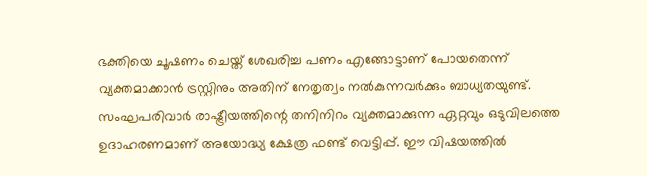ഭക്തിയെ ചൂഷണം ചെയ്ത് ശേഖരിച്ച പണം എങ്ങോട്ടാണ് പോയതെന്ന് വ്യക്തമാക്കാൻ ട്രസ്റ്റിനും അതിന് നേതൃത്വം നൽകുന്നവർക്കും ബാധ്യതയുണ്ട്. സംഘപരിവാർ രാഷ്ട്രീയത്തിന്റെ തനിനിറം വ്യക്തമാക്കുന്ന ഏറ്റവും ഒടുവിലത്തെ ഉദാഹരണമാണ് അയോദ്ധ്യ ക്ഷേത്ര ഫണ്ട് വെട്ടിപ്പ്. ഈ വിഷയത്തിൽ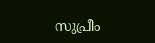സുപ്രീം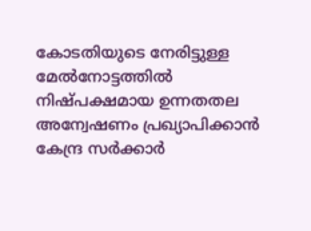കോടതിയുടെ നേരിട്ടുള്ള മേൽനോട്ടത്തിൽ നിഷ്പക്ഷമായ ഉന്നതതല അന്വേഷണം പ്രഖ്യാപിക്കാൻ കേന്ദ്ര സർക്കാർ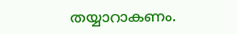തയ്യാറാകണം.